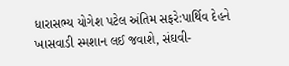ધારાસભ્ય યોગેશ પટેલ અંતિમ સફરે:પાર્થિવ દેહને ખાસવાડી સ્મશાન લઈ જવાશે, સંઘવી-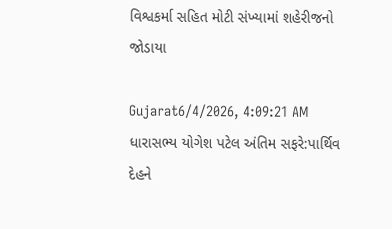વિશ્વકર્મા સહિત મોટી સંખ્યામાં શહેરીજનો જોડાયા

Gujarat6/4/2026, 4:09:21 AM
ધારાસભ્ય યોગેશ પટેલ અંતિમ સફરે:પાર્થિવ દેહને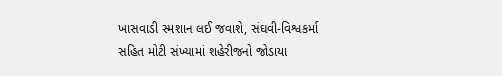ખાસવાડી સ્મશાન લઈ જવાશે, સંઘવી-વિશ્વકર્મા સહિત મોટી સંખ્યામાં શહેરીજનો જોડાયા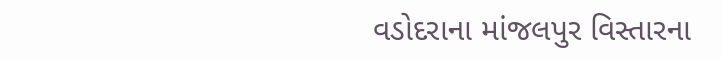વડોદરાના માંજલપુર વિસ્તારના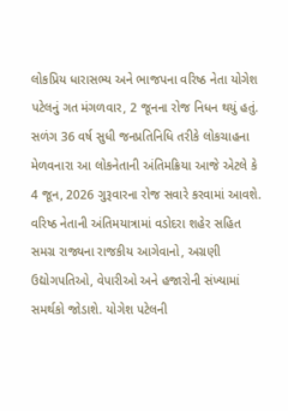લોકપ્રિય ધારાસભ્ય અને ભાજપના વરિષ્ઠ નેતા યોગેશ પટેલનું ગત મંગળવાર, 2 જૂનના રોજ નિધન થયું હતું. સળંગ 36 વર્ષ સુધી જનપ્રતિનિધિ તરીકે લોકચાહના મેળવનારા આ લોકનેતાની અંતિમક્રિયા આજે એટલે કે 4 જૂન, 2026 ગુરૂવારના રોજ સવારે કરવામાં આવશે. વરિષ્ઠ નેતાની અંતિમયાત્રામાં વડોદરા શહેર સહિત સમગ્ર રાજ્યના રાજકીય આગેવાનો, અગ્રણી ઉદ્યોગપતિઓ, વેપારીઓ અને હજારોની સંખ્યામાં સમર્થકો જોડાશે. યોગેશ પટેલની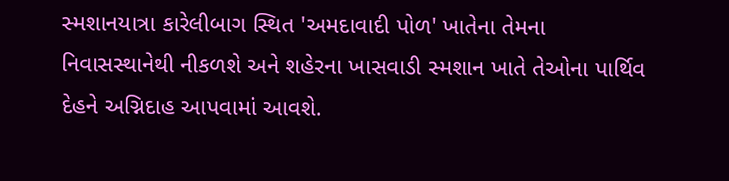સ્મશાનયાત્રા કારેલીબાગ સ્થિત 'અમદાવાદી પોળ' ખાતેના તેમના નિવાસસ્થાનેથી નીકળશે અને શહેરના ખાસવાડી સ્મશાન ખાતે તેઓના પાર્થિવ દેહને અગ્નિદાહ આપવામાં આવશે.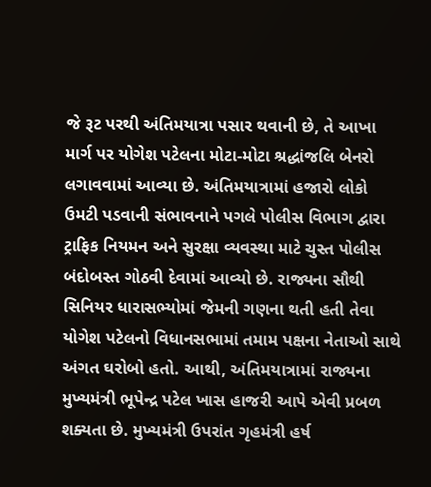જે રૂટ પરથી અંતિમયાત્રા પસાર થવાની છે, તે આખા માર્ગ પર યોગેશ પટેલના મોટા-મોટા શ્રદ્ધાંજલિ બેનરો લગાવવામાં આવ્યા છે. અંતિમયાત્રામાં હજારો લોકો ઉમટી પડવાની સંભાવનાને પગલે પોલીસ વિભાગ દ્વારા ટ્રાફિક નિયમન અને સુરક્ષા વ્યવસ્થા માટે ચુસ્ત પોલીસ બંદોબસ્ત ગોઠવી દેવામાં આવ્યો છે. રાજ્યના સૌથી સિનિયર ધારાસભ્યોમાં જેમની ગણના થતી હતી તેવા યોગેશ પટેલનો વિધાનસભામાં તમામ પક્ષના નેતાઓ સાથે અંગત ઘરોબો હતો. આથી, અંતિમયાત્રામાં રાજ્યના મુખ્યમંત્રી ભૂપેન્દ્ર પટેલ ખાસ હાજરી આપે એવી પ્રબળ શક્યતા છે. મુખ્યમંત્રી ઉપરાંત ગૃહમંત્રી હર્ષ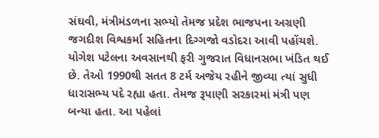સંઘવી, મંત્રીમંડળના સભ્યો તેમજ પ્રદેશ ભાજપના અગ્રણી જગદીશ વિશ્વકર્મા સહિતના દિગ્ગજો વડોદરા આવી પહોંચશે. યોગેશ પટેલના અવસાનથી ફરી ગુજરાત વિધાનસભા ખંડિત થઈ છે. તેઓ 1990થી સતત 8 ટર્મ અજેય રહીને જીવ્યા ત્યાં સુધી ધારાસભ્ય પદે રહ્યા હતા. તેમજ રૂપાણી સરકારમાં મંત્રી પણ બન્યા હતા. આ પહેલાં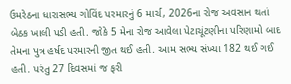ઉમરેઠના ધારાસભ્ય ગોવિંદ પરમારનું 6 માર્ચ, 2026ના રોજ અવસાન થતાં બેઠક ખાલી પડી હતી. જોકે 5 મેના રોજ આવેલા પેટાચૂંટણીના પરિણામો બાદ તેમના પુત્ર હર્ષદ પરમારની જીત થઈ હતી. આમ સભ્ય સંખ્યા 182 થઈ ગઈ હતી. પરંતુ 27 દિવસમાં જ ફરી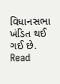વિધાનસભા ખંડિત થઈ ગઈ છે.
Read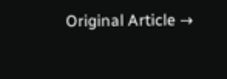Original Article →